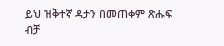ይህ ዝቅተኛ ዳታን በመጠቀም ጽሑፍ ብቻ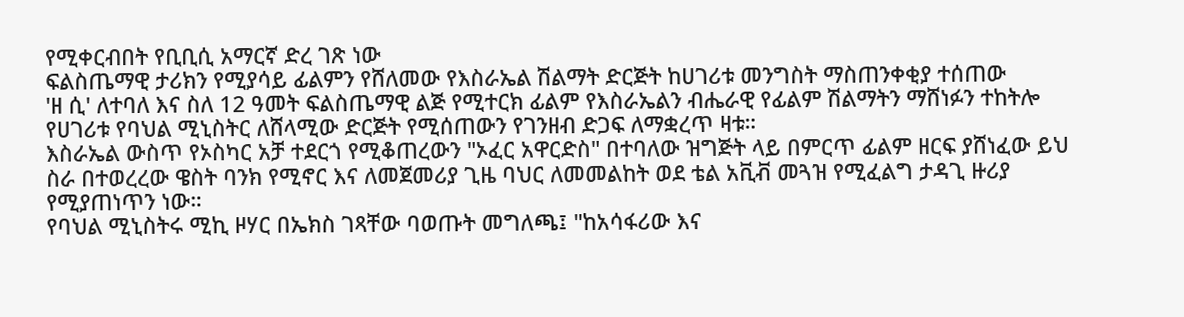የሚቀርብበት የቢቢሲ አማርኛ ድረ ገጽ ነው
ፍልስጤማዊ ታሪክን የሚያሳይ ፊልምን የሸለመው የእስራኤል ሽልማት ድርጅት ከሀገሪቱ መንግስት ማስጠንቀቂያ ተሰጠው
'ዘ ሲ' ለተባለ እና ስለ 12 ዓመት ፍልስጤማዊ ልጅ የሚተርክ ፊልም የእስራኤልን ብሔራዊ የፊልም ሽልማትን ማሸነፉን ተከትሎ የሀገሪቱ የባህል ሚኒስትር ለሸላሚው ድርጅት የሚሰጠውን የገንዘብ ድጋፍ ለማቋረጥ ዛቱ።
እስራኤል ውስጥ የኦስካር አቻ ተደርጎ የሚቆጠረውን "ኦፈር አዋርድስ" በተባለው ዝግጅት ላይ በምርጥ ፊልም ዘርፍ ያሸነፈው ይህ ስራ በተወረረው ዌስት ባንክ የሚኖር እና ለመጀመሪያ ጊዜ ባህር ለመመልከት ወደ ቴል አቪቭ መጓዝ የሚፈልግ ታዳጊ ዙሪያ የሚያጠነጥን ነው።
የባህል ሚኒስትሩ ሚኪ ዞሃር በኤክስ ገጻቸው ባወጡት መግለጫ፤ "ከአሳፋሪው እና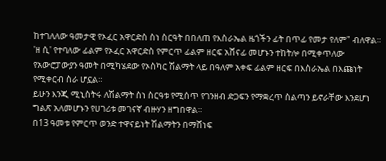ከተገለለው ዓመታዊ የኦፈር አዋርድስ ስነ ስርዓት በበለጠ የእስራኤል ዜጎችን ፊት በጥፊ የመታ የለም" ብለዋል።
'ዘ ሲ' የተባለው ፊልም የኦፈር አዋርድስ የምርጥ ፊልም ዘርፍ አሸናፊ መሆኑን ተከትሎ በሚቀጥለው የአውሮፓውያን ዓመት በሚካሄደው የኦስካር ሽልማት ላይ በዓለም አቀፍ ፊልም ዘርፍ በእስራኤል በእጩነት የሚቀርብ ስራ ሆኗል።
ይሁን እንጂ ሚኒስትሩ ለሽልማት ስነ ስርዓቱ የሚሰጥ የገንዘብ ድጋፍን የማቋረጥ ስልጣን ይኖራቸው እንደሆነ ግልጽ አለመሆኑን የሀገሪቱ መገናኛ ብዙሃን ዘግበዋል።
በ13 ዓመቱ የምርጥ ወንድ ተዋናይነት ሽልማትን በማሸነፍ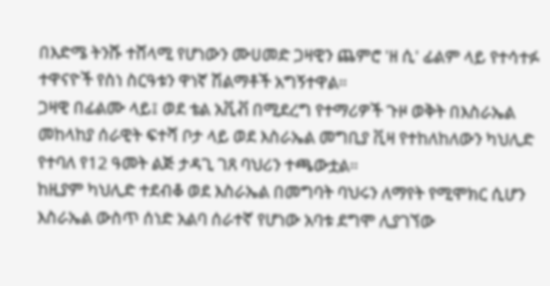በእድሜ ትንሹ ተሸላሚ የሆነውን ሙሀመድ ጋዛዊን ጨምሮ 'ዘ ሲ' ፊልም ላይ የተሳተፉ ተዋናዮች የስነ ስርዓቱን ዋነኛ ሽልማቶች አግኝተዋል።
ጋዛዊ በፊልሙ ላይ፤ ወደ ቴል አቪቭ በሚደረግ የተማሪዎች ጉዞ ወቅት በእስራኤል መከላከያ ሰራዊት ፍተሻ ቦታ ላይ ወደ እስራኤል መግቢያ ቪዛ የተከለከለውን ካህሊድ የተባለ የ12 ዓመት ልጅ ታዳጊ ገጸ ባህሪን ተጫውቷል።
ከዚያም ካህሊድ ተደብቆ ወደ እስራኤል በመግባት ባህሩን ለማየት የሚሞክር ሲሆን እስራኤል ውስጥ ሰነድ አልባ ሰራተኛ የሆነው አባቱ ደግሞ ሊያገኘው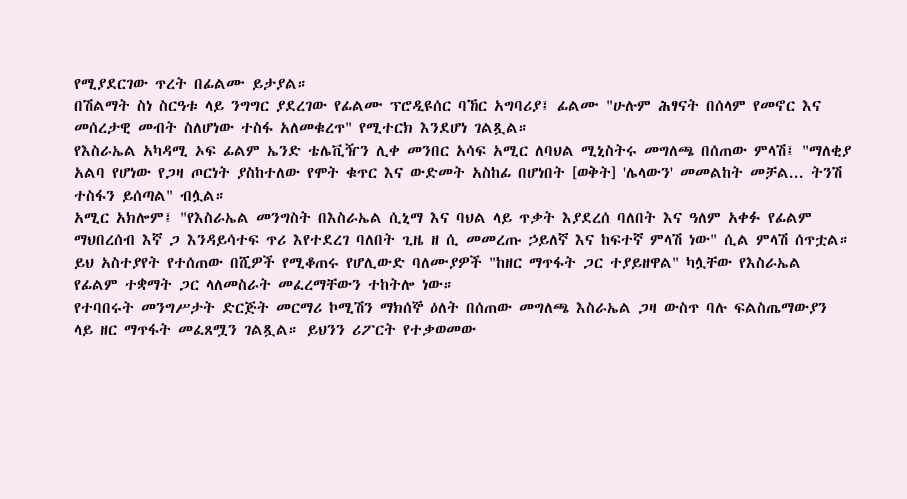የሚያደርገው ጥረት በፊልሙ ይታያል።
በሽልማት ስነ ስርዓቱ ላይ ንግግር ያደረገው የፊልሙ ፕሮዲዩሰር ባኸር አግባሪያ፤ ፊልሙ "ሁሉም ሕፃናት በሰላም የመኖር እና መሰረታዊ መብት ስለሆነው ተስፋ አለመቁረጥ" የሚተርክ እንደሆነ ገልጿል።
የእስራኤል አካዳሚ ኦፍ ፊልም ኤንድ ቴሌቪዥን ሊቀ መንበር አሳፍ አሚር ለባህል ሚኒስትሩ መግለጫ በሰጠው ምላሽ፤ "ማለቂያ አልባ የሆነው የጋዛ ጦርነት ያስከተለው የሞት ቁጥር እና ውድመት አስከፊ በሆነበት [ወቅት] 'ሌላውን' መመልከት መቻል... ትንሽ ተስፋን ይሰጣል" ብሏል።
አሚር አክሎም፤ "የእስራኤል መንግስት በእስራኤል ሲኒማ እና ባህል ላይ ጥቃት እያደረሰ ባለበት እና ዓለም አቀፉ የፊልም ማህበረሰብ እኛ ጋ እንዳይሳተፍ ጥሪ እየተደረገ ባለበት ጊዜ ዘ ሲ መመረጡ ኃይለኛ እና ከፍተኛ ምላሽ ነው" ሲል ምላሽ ሰጥቷል።
ይህ አስተያየት የተሰጠው በሺዎች የሚቆጠሩ የሆሊውድ ባለሙያዎች "ከዘር ማጥፋት ጋር ተያይዘዋል" ካሏቸው የእስራኤል የፊልም ተቋማት ጋር ላለመስራት መፈረማቸውን ተከትሎ ነው።
የተባበሩት መንግሥታት ድርጅት መርማሪ ኮሚሽን ማክሰኞ ዕለት በሰጠው መግለጫ እስራኤል ጋዛ ውስጥ ባሉ ፍልስጤማውያን ላይ ዘር ማጥፋት መፈጸሟን ገልጿል። ይህንን ሪፖርት የተቃወመው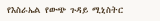የእስራኤል የውጭ ጉዳይ ሚኒስትር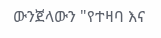ውንጀላውን "የተዛባ እና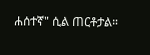ሐሰተኛ" ሲል ጠርቶታል።